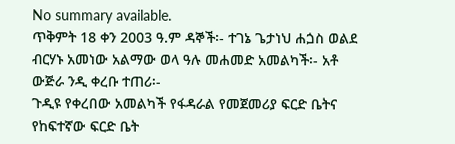No summary available.
ጥቅምት 18 ቀን 2003 ዓ.ም ዳኞች፡- ተገኔ ጌታነህ ሐጏስ ወልደ ብርሃኑ አመነው አልማው ወላ ዓሉ መሐመድ አመልካች፡- አቶ ውጅራ ንዲ ቀረቡ ተጠሪ፡-
ጉዲዩ የቀረበው አመልካች የፋዳራል የመጀመሪያ ፍርድ ቤትና የከፍተኛው ፍርድ ቤት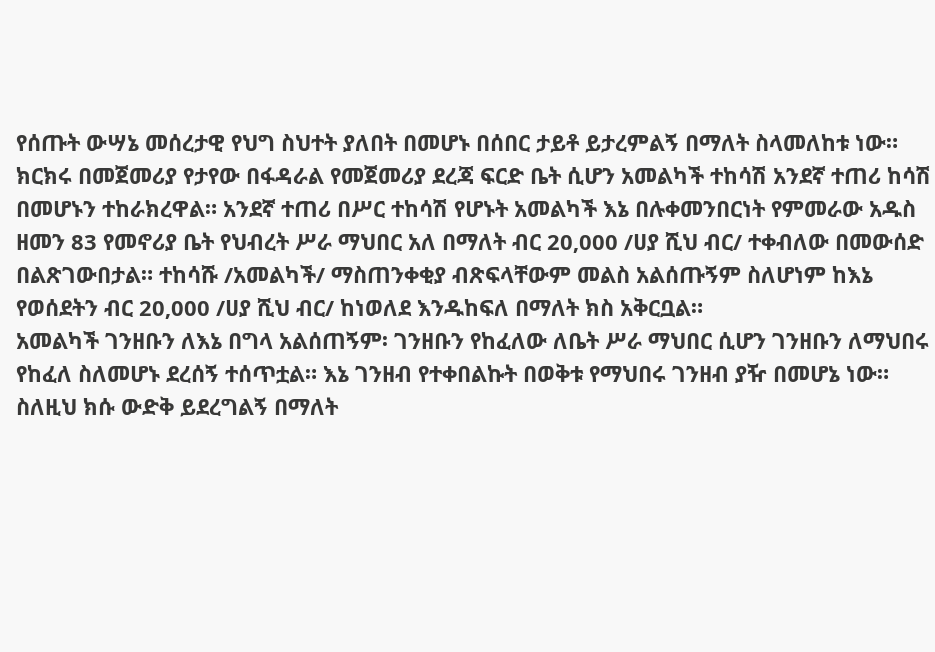የሰጡት ውሣኔ መሰረታዊ የህግ ስህተት ያለበት በመሆኑ በሰበር ታይቶ ይታረምልኝ በማለት ስላመለከቱ ነው። ክርክሩ በመጀመሪያ የታየው በፋዳራል የመጀመሪያ ደረጃ ፍርድ ቤት ሲሆን አመልካች ተከሳሽ አንደኛ ተጠሪ ከሳሽ በመሆኑን ተከራክረዋል። አንደኛ ተጠሪ በሥር ተከሳሽ የሆኑት አመልካች እኔ በሉቀመንበርነት የምመራው አዱስ ዘመን 83 የመኖሪያ ቤት የህብረት ሥራ ማህበር አለ በማለት ብር 20‚000 /ሀያ ሺህ ብር/ ተቀብለው በመውሰድ በልጽገውበታል። ተከሳሹ /አመልካች/ ማስጠንቀቂያ ብጽፍላቸውም መልስ አልሰጡኝም ስለሆነም ከእኔ የወሰደትን ብር 20‚000 /ሀያ ሺህ ብር/ ከነወለደ እንዱከፍለ በማለት ክስ አቅርቧል።
አመልካች ገንዘቡን ለእኔ በግላ አልሰጠኝም፡ ገንዘቡን የከፈለው ለቤት ሥራ ማህበር ሲሆን ገንዘቡን ለማህበሩ የከፈለ ስለመሆኑ ደረሰኝ ተሰጥቷል። እኔ ገንዘብ የተቀበልኩት በወቅቱ የማህበሩ ገንዘብ ያዥ በመሆኔ ነው። ስለዚህ ክሱ ውድቅ ይደረግልኝ በማለት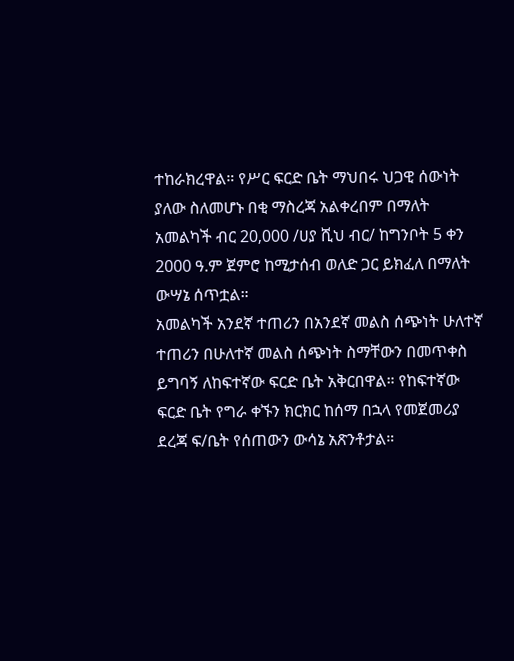ተከራክረዋል። የሥር ፍርድ ቤት ማህበሩ ህጋዊ ሰውነት ያለው ስለመሆኑ በቂ ማስረጃ አልቀረበም በማለት አመልካች ብር 20‚000 /ሀያ ሺህ ብር/ ከግንቦት 5 ቀን 2000 ዓ.ም ጀምሮ ከሚታሰብ ወለድ ጋር ይክፈለ በማለት ውሣኔ ሰጥቷል።
አመልካች አንደኛ ተጠሪን በአንደኛ መልስ ሰጭነት ሁለተኛ ተጠሪን በሁለተኛ መልስ ሰጭነት ስማቸውን በመጥቀስ ይግባኝ ለከፍተኛው ፍርድ ቤት አቅርበዋል። የከፍተኛው ፍርድ ቤት የግራ ቀኙን ክርክር ከሰማ በኋላ የመጀመሪያ ደረጃ ፍ/ቤት የሰጠውን ውሳኔ አጽንቶታል።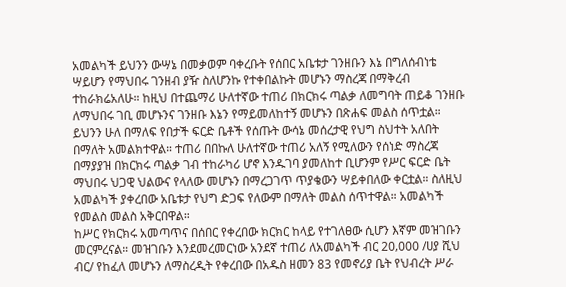አመልካች ይህንን ውሣኔ በመቃወም ባቀረቡት የሰበር አቤቱታ ገንዘቡን እኔ በግለሰብነቴ ሣይሆን የማህበሩ ገንዘብ ያዥ ስለሆንኩ የተቀበልኩት መሆኑን ማስረጃ በማቅረብ ተከራክሬአለሁ። ከዚህ በተጨማሪ ሁለተኛው ተጠሪ በክርክሩ ጣልቃ ለመግባት ጠይቆ ገንዘቡ ለማህበሩ ገቢ መሆኑንና ገንዘቡ እኔን የማይመለከተኝ መሆኑን በጽሐፍ መልስ ሰጥቷል። ይህንን ሁለ በማለፍ የበታች ፍርድ ቤቶች የሰጡት ውሳኔ መሰረታዊ የህግ ስህተት አለበት በማለት አመልክተዋል። ተጠሪ በበኩለ ሁለተኛው ተጠሪ አለኝ የሚለውን የሰነድ ማስረጃ በማያያዝ በክርክሩ ጣልቃ ገብ ተከራካሪ ሆኖ እንዱገባ ያመለከተ ቢሆንም የሥር ፍርድ ቤት ማህበሩ ህጋዊ ህልውና የላለው መሆኑን በማረጋገጥ ጥያቄውን ሣይቀበለው ቀርቷል። ስለዚህ አመልካች ያቀረበው አቤቱታ የህግ ድጋፍ የለውም በማለት መልስ ሰጥተዋል። አመልካች የመልስ መልስ አቅርበዋል።
ከሥር የክርክሩ አመጣጥና በሰበር የቀረበው ክርክር ከላይ የተገለፀው ሲሆን እኛም መዝገቡን መርምረናል። መዝገቡን እንደመረመርነው አንደኛ ተጠሪ ለአመልካች ብር 20‚000 /ሀያ ሺህ ብር/ የከፈለ መሆኑን ለማስረዲት የቀረበው በአዱስ ዘመን 83 የመኖሪያ ቤት የህብረት ሥራ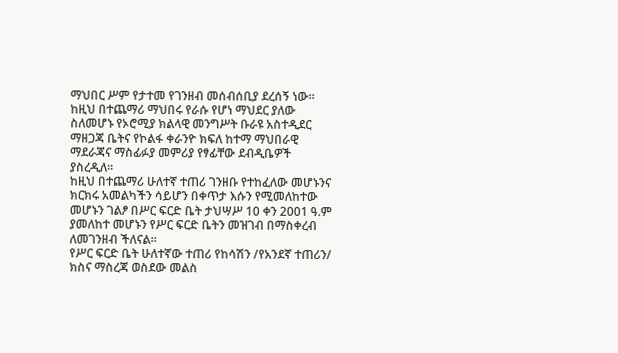ማህበር ሥም የታተመ የገንዘብ መሰብሰቢያ ደረሰኝ ነው። ከዚህ በተጨማሪ ማህበሩ የራሱ የሆነ ማህደር ያለው ስለመሆኑ የኦሮሚያ ክልላዊ መንግሥት ቡራዩ አስተዲደር ማዘጋጃ ቤትና የኮልፋ ቀራንዮ ክፍለ ከተማ ማህበራዊ ማደራጃና ማስፊፉያ መምሪያ የፃፊቸው ደብዲቤዎች ያስረዲለ።
ከዚህ በተጨማሪ ሁለተኛ ተጠሪ ገንዘቡ የተከፈለው መሆኑንና ክርክሩ አመልካችን ሳይሆን በቀጥታ እሱን የሚመለከተው መሆኑን ገልፆ በሥር ፍርድ ቤት ታህሣሥ 10 ቀን 2001 ዓ.ም ያመለከተ መሆኑን የሥር ፍርድ ቤትን መዝገብ በማስቀረብ ለመገንዘብ ችለናል።
የሥር ፍርድ ቤት ሁለተኛው ተጠሪ የከሳሽን /የአንደኛ ተጠሪን/ ክስና ማስረጃ ወስደው መልስ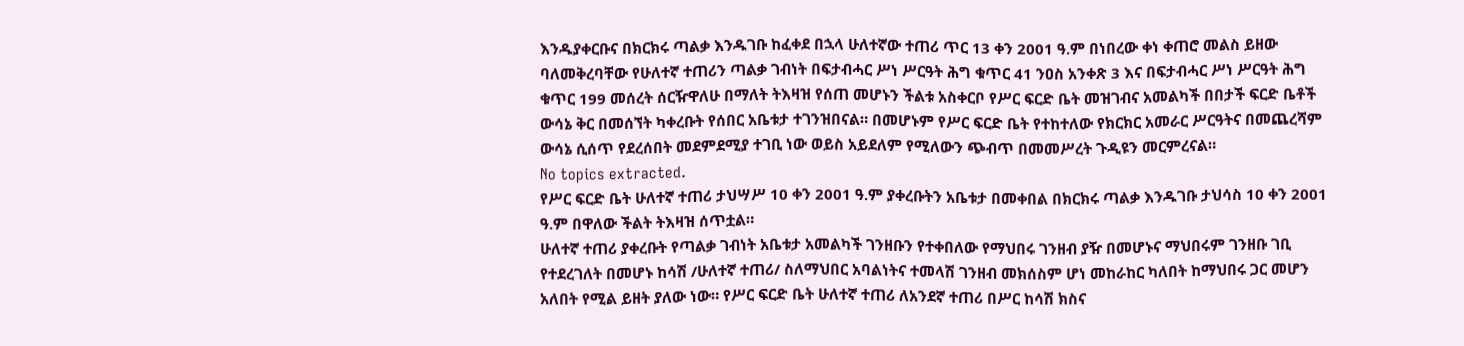እንዱያቀርቡና በክርክሩ ጣልቃ እንዱገቡ ከፈቀደ በኋላ ሁለተኛው ተጠሪ ጥር 13 ቀን 2001 ዓ.ም በነበረው ቀነ ቀጠሮ መልስ ይዘው ባለመቅረባቸው የሁለተኛ ተጠሪን ጣልቃ ገብነት በፍታብሓር ሥነ ሥርዓት ሕግ ቁጥር 41 ንዐስ አንቀጽ 3 እና በፍታብሓር ሥነ ሥርዓት ሕግ ቁጥር 199 መሰረት ሰርዥዋለሁ በማለት ትእዛዝ የሰጠ መሆኑን ችልቱ አስቀርቦ የሥር ፍርድ ቤት መዝገብና አመልካች በበታች ፍርድ ቤቶች ውሳኔ ቅር በመሰኘት ካቀረቡት የሰበር አቤቱታ ተገንዝበናል። በመሆኑም የሥር ፍርድ ቤት የተከተለው የክርክር አመራር ሥርዓትና በመጨረሻም ውሳኔ ሲሰጥ የደረሰበት መደምደሚያ ተገቢ ነው ወይስ አይደለም የሚለውን ጭብጥ በመመሥረት ጉዲዩን መርምረናል።
No topics extracted.
የሥር ፍርድ ቤት ሁለተኛ ተጠሪ ታህሣሥ 10 ቀን 2001 ዓ.ም ያቀረቡትን አቤቱታ በመቀበል በክርክሩ ጣልቃ እንዱገቡ ታህሳስ 10 ቀን 2001 ዓ.ም በዋለው ችልት ትእዛዝ ሰጥቷል።
ሁለተኛ ተጠሪ ያቀረቡት የጣልቃ ገብነት አቤቱታ አመልካች ገንዘቡን የተቀበለው የማህበሩ ገንዘብ ያዥ በመሆኑና ማህበሩም ገንዘቡ ገቢ የተደረገለት በመሆኑ ከሳሽ /ሁለተኛ ተጠሪ/ ስለማህበር አባልነትና ተመላሽ ገንዘብ መክሰስም ሆነ መከራከር ካለበት ከማህበሩ ጋር መሆን አለበት የሚል ይዘት ያለው ነው። የሥር ፍርድ ቤት ሁለተኛ ተጠሪ ለአንደኛ ተጠሪ በሥር ከሳሽ ክስና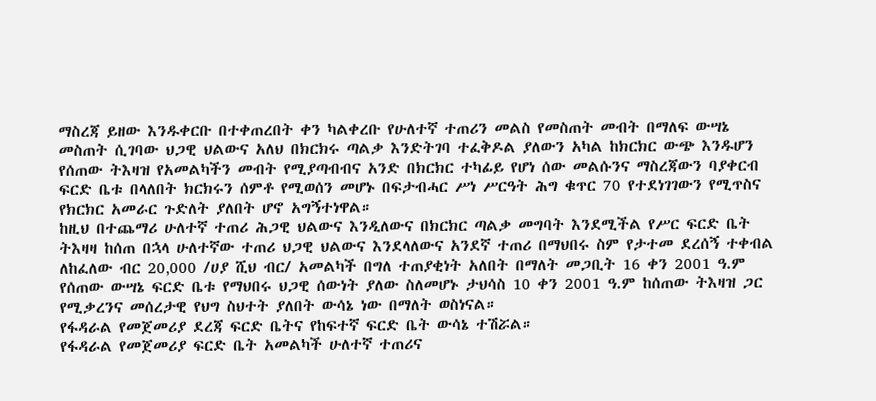ማስረጃ ይዘው እንዱቀርቡ በተቀጠረበት ቀን ካልቀረቡ የሁለተኛ ተጠሪን መልስ የመስጠት መብት በማለፍ ውሣኔ መስጠት ሲገባው ህጋዊ ህልውና አለህ በክርክሩ ጣልቃ እንድትገባ ተፈቅዶል ያለውን አካል ከክርክር ውጭ እንዱሆን የሰጠው ትእዛዝ የአመልካችን መብት የሚያጣብብና አንድ በክርክር ተካፊይ የሆነ ሰው መልሱንና ማስረጃውን ባያቀርብ ፍርድ ቤቱ በላለበት ክርክሩን ሰምቶ የሚወሰን መሆኑ በፍታብሓር ሥነ ሥርዓት ሕግ ቁጥር 70 የተደነገገውን የሚጥስና የክርክር አመራር ጉድለት ያለበት ሆኖ አግኝተነዋል።
ከዚህ በተጨማሪ ሁለተኛ ተጠሪ ሕጋዊ ህልውና እንዲለውና በክርክር ጣልቃ መግባት እንደሚችል የሥር ፍርድ ቤት ትእዛዛ ከሰጠ በኋላ ሁለተኛው ተጠሪ ህጋዊ ህልውና እንደላለውና አንደኛ ተጠሪ በማህበሩ ስም የታተመ ደረሰኝ ተቀብል ለከፈለው ብር 20‚000 /ሀያ ሺህ ብር/ አመልካች በግለ ተጠያቂነት አለበት በማለት መጋቢት 16 ቀን 2001 ዓ.ም የሰጠው ውሣኔ ፍርድ ቤቱ የማህበሩ ህጋዊ ሰውነት ያለው ስለመሆኑ ታህሳስ 10 ቀን 2001 ዓ.ም ከሰጠው ትእዛዝ ጋር የሚቃረንና መሰረታዊ የህግ ስህተት ያለበት ውሳኔ ነው በማለት ወስነናል።
የፋዳራል የመጀመሪያ ደረጃ ፍርድ ቤትና የከፍተኛ ፍርድ ቤት ውሳኔ ተሽሯል።
የፋዳራል የመጀመሪያ ፍርድ ቤት አመልካች ሁለተኛ ተጠሪና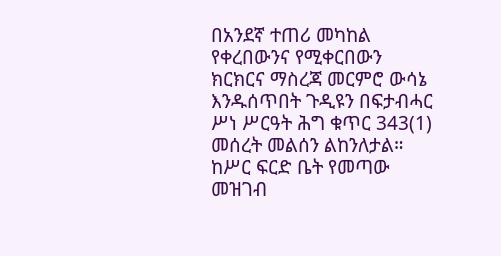በአንደኛ ተጠሪ መካከል የቀረበውንና የሚቀርበውን ክርክርና ማስረጃ መርምሮ ውሳኔ እንዱሰጥበት ጉዲዩን በፍታብሓር ሥነ ሥርዓት ሕግ ቁጥር 343(1) መሰረት መልሰን ልከንለታል።
ከሥር ፍርድ ቤት የመጣው መዝገብ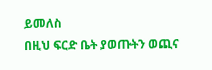ይመለስ
በዚህ ፍርድ ቤት ያወጡትን ወጪና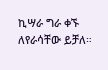ኪሣራ ግራ ቀኙ ለየራሳቸው ይቻለ።